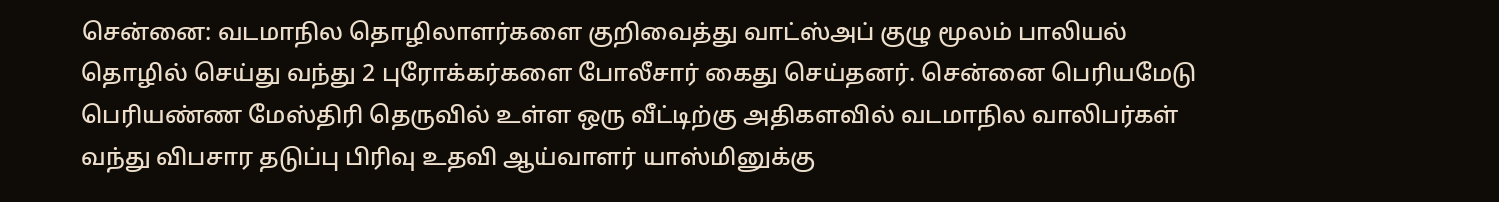சென்னை: வடமாநில தொழிலாளர்களை குறிவைத்து வாட்ஸ்அப் குழு மூலம் பாலியல் தொழில் செய்து வந்து 2 புரோக்கர்களை போலீசார் கைது செய்தனர். சென்னை பெரியமேடு பெரியண்ண மேஸ்திரி தெருவில் உள்ள ஒரு வீட்டிற்கு அதிகளவில் வடமாநில வாலிபர்கள் வந்து விபசார தடுப்பு பிரிவு உதவி ஆய்வாளர் யாஸ்மினுக்கு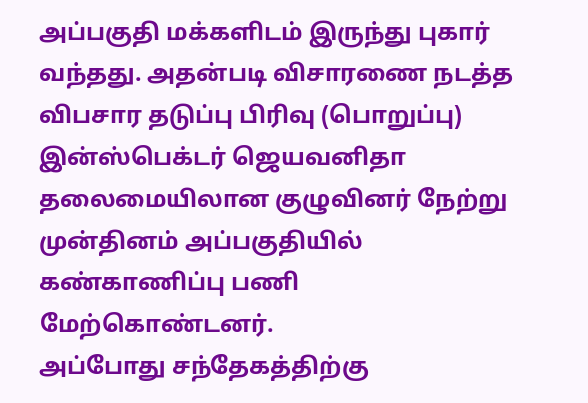அப்பகுதி மக்களிடம் இருந்து புகார் வந்தது. அதன்படி விசாரணை நடத்த விபசார தடுப்பு பிரிவு (பொறுப்பு) இன்ஸ்பெக்டர் ஜெயவனிதா தலைமையிலான குழுவினர் நேற்று முன்தினம் அப்பகுதியில் கண்காணிப்பு பணி மேற்கொண்டனர்.
அப்போது சந்தேகத்திற்கு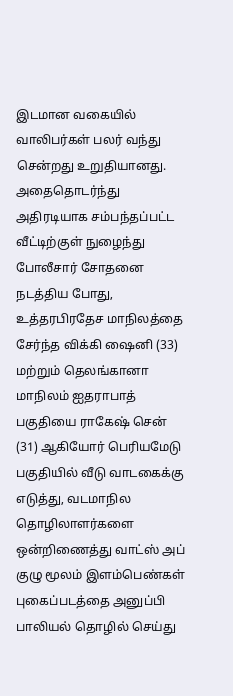இடமான வகையில் வாலிபர்கள் பலர் வந்து சென்றது உறுதியானது. அதைதொடர்ந்து அதிரடியாக சம்பந்தப்பட்ட வீட்டிற்குள் நுழைந்து போலீசார் சோதனை நடத்திய போது, உத்தரபிரதேச மாநிலத்தை சேர்ந்த விக்கி ஷைனி (33) மற்றும் தெலங்கானா மாநிலம் ஐதராபாத் பகுதியை ராகேஷ் சென் (31) ஆகியோர் பெரியமேடு பகுதியில் வீடு வாடகைக்கு எடுத்து, வடமாநில தொழிலாளர்களை ஒன்றிணைத்து வாட்ஸ் அப் குழு மூலம் இளம்பெண்கள் புகைப்படத்தை அனுப்பி பாலியல் தொழில் செய்து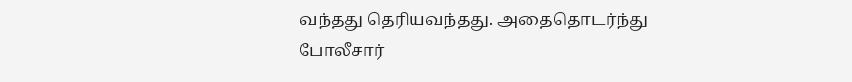வந்தது தெரியவந்தது. அதைதொடர்ந்து போலீசார்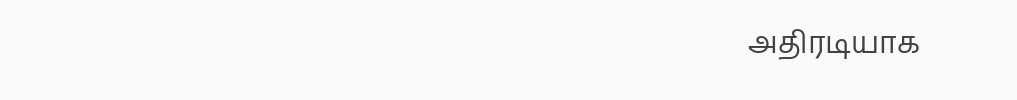அதிரடியாக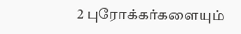2 புரோக்கர்களையும்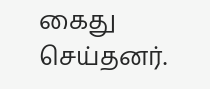கைது செய்தனர்.